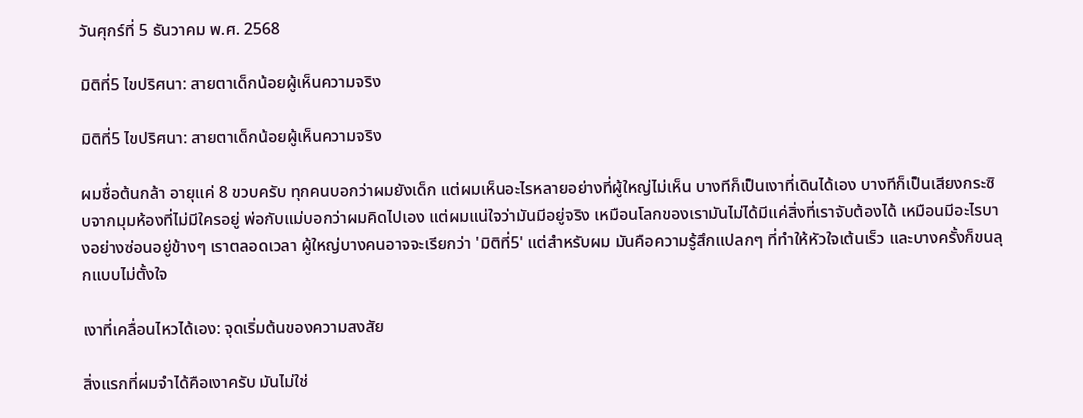วันศุกร์ที่ 5 ธันวาคม พ.ศ. 2568

มิติที่5 ไขปริศนา: สายตาเด็กน้อยผู้เห็นความจริง

มิติที่5 ไขปริศนา: สายตาเด็กน้อยผู้เห็นความจริง

ผมชื่อต้นกล้า อายุแค่ 8 ขวบครับ ทุกคนบอกว่าผมยังเด็ก แต่ผมเห็นอะไรหลายอย่างที่ผู้ใหญ่ไม่เห็น บางทีก็เป็นเงาที่เดินได้เอง บางทีก็เป็นเสียงกระซิบจากมุมห้องที่ไม่มีใครอยู่ พ่อกับแม่บอกว่าผมคิดไปเอง แต่ผมแน่ใจว่ามันมีอยู่จริง เหมือนโลกของเรามันไม่ได้มีแค่สิ่งที่เราจับต้องได้ เหมือนมีอะไรบางอย่างซ่อนอยู่ข้างๆ เราตลอดเวลา ผู้ใหญ่บางคนอาจจะเรียกว่า 'มิติที่5' แต่สำหรับผม มันคือความรู้สึกแปลกๆ ที่ทำให้หัวใจเต้นเร็ว และบางครั้งก็ขนลุกแบบไม่ตั้งใจ

เงาที่เคลื่อนไหวได้เอง: จุดเริ่มต้นของความสงสัย

สิ่งแรกที่ผมจำได้คือเงาครับ มันไม่ใช่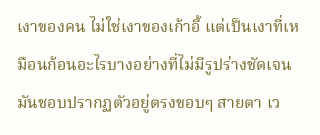เงาของคน ไม่ใช่เงาของเก้าอี้ แต่เป็นเงาที่เหมือนก้อนอะไรบางอย่างที่ไม่มีรูปร่างชัดเจน มันชอบปรากฏตัวอยู่ตรงขอบๆ สายตา เว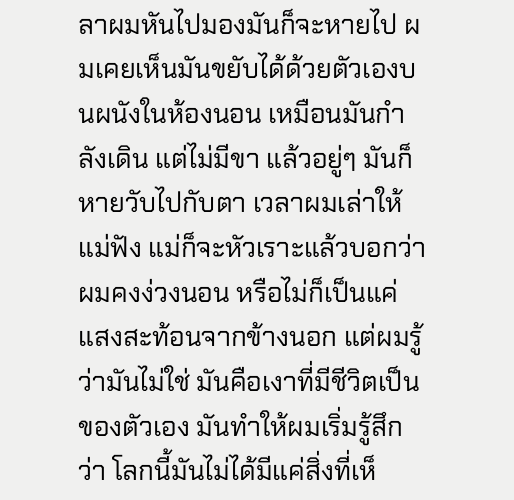ลาผมหันไปมองมันก็จะหายไป ผมเคยเห็นมันขยับได้ด้วยตัวเองบนผนังในห้องนอน เหมือนมันกำลังเดิน แต่ไม่มีขา แล้วอยู่ๆ มันก็หายวับไปกับตา เวลาผมเล่าให้แม่ฟัง แม่ก็จะหัวเราะแล้วบอกว่าผมคงง่วงนอน หรือไม่ก็เป็นแค่แสงสะท้อนจากข้างนอก แต่ผมรู้ว่ามันไม่ใช่ มันคือเงาที่มีชีวิตเป็นของตัวเอง มันทำให้ผมเริ่มรู้สึกว่า โลกนี้มันไม่ได้มีแค่สิ่งที่เห็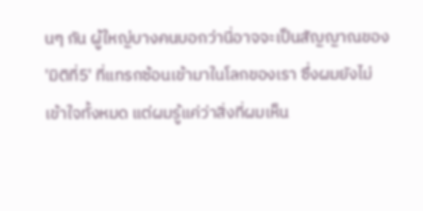นๆ กัน ผู้ใหญ่บางคนบอกว่านี่อาจจะเป็นสัญญาณของ 'มิติที่5' ที่แทรกซ้อนเข้ามาในโลกของเรา ซึ่งผมยังไม่เข้าใจทั้งหมด แต่ผมรู้แค่ว่าสิ่งที่ผมเห็น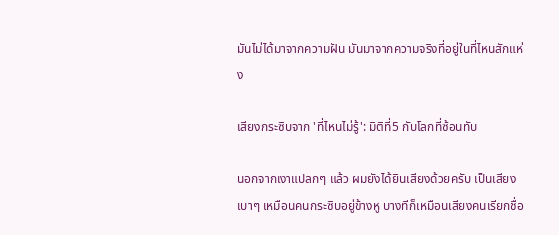มันไม่ได้มาจากความฝัน มันมาจากความจริงที่อยู่ในที่ไหนสักแห่ง

เสียงกระซิบจาก 'ที่ไหนไม่รู้': มิติที่5 กับโลกที่ซ้อนทับ

นอกจากเงาแปลกๆ แล้ว ผมยังได้ยินเสียงด้วยครับ เป็นเสียงเบาๆ เหมือนคนกระซิบอยู่ข้างหู บางทีก็เหมือนเสียงคนเรียกชื่อ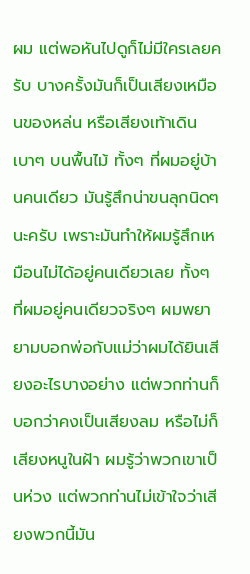ผม แต่พอหันไปดูก็ไม่มีใครเลยครับ บางครั้งมันก็เป็นเสียงเหมือนของหล่น หรือเสียงเท้าเดินเบาๆ บนพื้นไม้ ทั้งๆ ที่ผมอยู่บ้านคนเดียว มันรู้สึกน่าขนลุกนิดๆ นะครับ เพราะมันทำให้ผมรู้สึกเหมือนไม่ได้อยู่คนเดียวเลย ทั้งๆ ที่ผมอยู่คนเดียวจริงๆ ผมพยายามบอกพ่อกับแม่ว่าผมได้ยินเสียงอะไรบางอย่าง แต่พวกท่านก็บอกว่าคงเป็นเสียงลม หรือไม่ก็เสียงหนูในฝ้า ผมรู้ว่าพวกเขาเป็นห่วง แต่พวกท่านไม่เข้าใจว่าเสียงพวกนี้มัน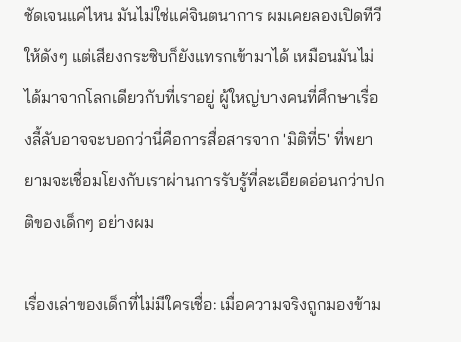ชัดเจนแค่ไหน มันไม่ใช่แค่จินตนาการ ผมเคยลองเปิดทีวีให้ดังๆ แต่เสียงกระซิบก็ยังแทรกเข้ามาได้ เหมือนมันไม่ได้มาจากโลกเดียวกับที่เราอยู่ ผู้ใหญ่บางคนที่ศึกษาเรื่องลี้ลับอาจจะบอกว่านี่คือการสื่อสารจาก 'มิติที่5' ที่พยายามจะเชื่อมโยงกับเราผ่านการรับรู้ที่ละเอียดอ่อนกว่าปกติของเด็กๆ อย่างผม

เรื่องเล่าของเด็กที่ไม่มีใครเชื่อ: เมื่อความจริงถูกมองข้าม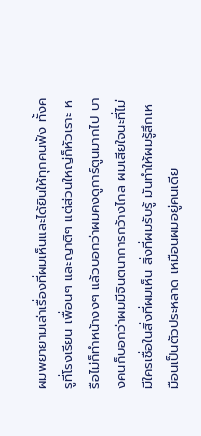ผมพยายามเล่าเรื่องที่ผมเห็นและได้ยินให้ทุกคนฟัง ทั้งครูที่โรงเรียน เพื่อนๆ และญาติๆ แต่ส่วนใหญ่ก็หัวเราะ หรือไม่ก็ทำหน้างงๆ แล้วบอกว่าผมคงดูการ์ตูนมากไป บางคนก็บอกว่าผมมีจินตนาการกว้างไกล ผมเสียใจนะที่ไม่มีใครเชื่อในสิ่งที่ผมเห็น สิ่งที่ผมรับรู้ มันทำให้ผมรู้สึกเหมือนเป็นตัวประหลาด เหมือนผมอยู่คนเดีย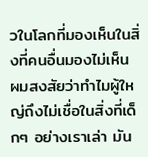วในโลกที่มองเห็นในสิ่งที่คนอื่นมองไม่เห็น ผมสงสัยว่าทำไมผู้ใหญ่ถึงไม่เชื่อในสิ่งที่เด็กๆ อย่างเราเล่า มัน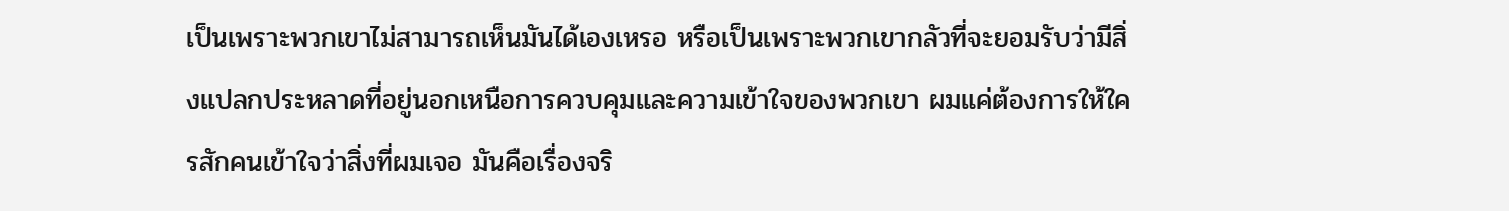เป็นเพราะพวกเขาไม่สามารถเห็นมันได้เองเหรอ หรือเป็นเพราะพวกเขากลัวที่จะยอมรับว่ามีสิ่งแปลกประหลาดที่อยู่นอกเหนือการควบคุมและความเข้าใจของพวกเขา ผมแค่ต้องการให้ใครสักคนเข้าใจว่าสิ่งที่ผมเจอ มันคือเรื่องจริ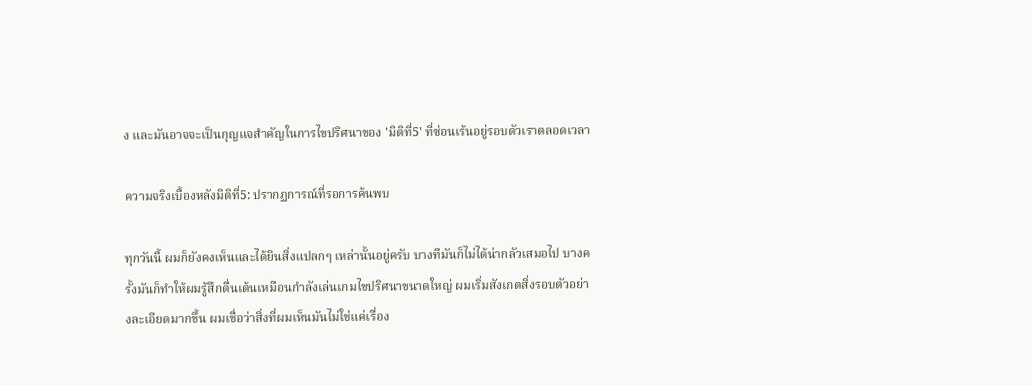ง และมันอาจจะเป็นกุญแจสำคัญในการไขปริศนาของ 'มิติที่5' ที่ซ่อนเร้นอยู่รอบตัวเราตลอดเวลา

ความจริงเบื้องหลังมิติที่5: ปรากฏการณ์ที่รอการค้นพบ

ทุกวันนี้ ผมก็ยังคงเห็นและได้ยินสิ่งแปลกๆ เหล่านั้นอยู่ครับ บางทีมันก็ไม่ได้น่ากลัวเสมอไป บางครั้งมันก็ทำให้ผมรู้สึกตื่นเต้นเหมือนกำลังเล่นเกมไขปริศนาขนาดใหญ่ ผมเริ่มสังเกตสิ่งรอบตัวอย่างละเอียดมากขึ้น ผมเชื่อว่าสิ่งที่ผมเห็นมันไม่ใช่แค่เรื่อง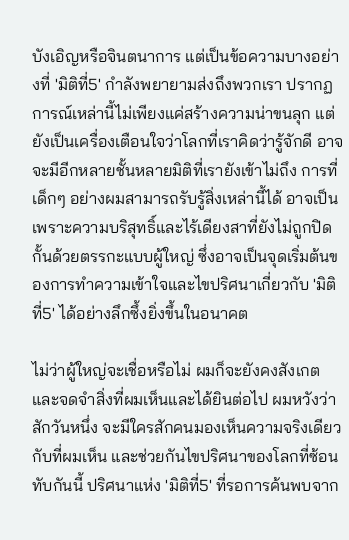บังเอิญหรือจินตนาการ แต่เป็นข้อความบางอย่างที่ 'มิติที่5' กำลังพยายามส่งถึงพวกเรา ปรากฏการณ์เหล่านี้ไม่เพียงแค่สร้างความน่าขนลุก แต่ยังเป็นเครื่องเตือนใจว่าโลกที่เราคิดว่ารู้จักดี อาจจะมีอีกหลายชั้นหลายมิติที่เรายังเข้าไม่ถึง การที่เด็กๆ อย่างผมสามารถรับรู้สิ่งเหล่านี้ได้ อาจเป็นเพราะความบริสุทธิ์และไร้เดียงสาที่ยังไม่ถูกปิดกั้นด้วยตรรกะแบบผู้ใหญ่ ซึ่งอาจเป็นจุดเริ่มต้นของการทำความเข้าใจและไขปริศนาเกี่ยวกับ 'มิติที่5' ได้อย่างลึกซึ้งยิ่งขึ้นในอนาคต

ไม่ว่าผู้ใหญ่จะเชื่อหรือไม่ ผมก็จะยังคงสังเกตและจดจำสิ่งที่ผมเห็นและได้ยินต่อไป ผมหวังว่าสักวันหนึ่ง จะมีใครสักคนมองเห็นความจริงเดียวกับที่ผมเห็น และช่วยกันไขปริศนาของโลกที่ซ้อนทับกันนี้ ปริศนาแห่ง 'มิติที่5' ที่รอการค้นพบจาก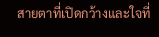สายตาที่เปิดกว้างและใจที่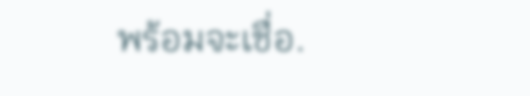พร้อมจะเชื่อ.